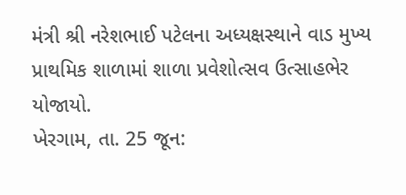મંત્રી શ્રી નરેશભાઈ પટેલના અધ્યક્ષસ્થાને વાડ મુખ્ય પ્રાથમિક શાળામાં શાળા પ્રવેશોત્સવ ઉત્સાહભેર યોજાયો.
ખેરગામ, તા. 25 જૂન: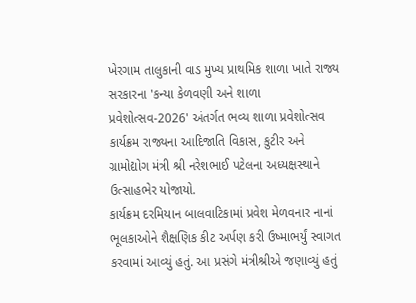ખેરગામ તાલુકાની વાડ મુખ્ય પ્રાથમિક શાળા ખાતે રાજ્ય સરકારના 'કન્યા કેળવણી અને શાળા પ્રવેશોત્સવ-2026' અંતર્ગત ભવ્ય શાળા પ્રવેશોત્સવ કાર્યક્રમ રાજ્યના આદિજાતિ વિકાસ, કુટીર અને ગ્રામોદ્યોગ મંત્રી શ્રી નરેશભાઈ પટેલના અધ્યક્ષસ્થાને ઉત્સાહભેર યોજાયો.
કાર્યક્રમ દરમિયાન બાલવાટિકામાં પ્રવેશ મેળવનાર નાનાં ભૂલકાઓને શૈક્ષણિક કીટ અર્પણ કરી ઉષ્માભર્યું સ્વાગત કરવામાં આવ્યું હતું. આ પ્રસંગે મંત્રીશ્રીએ જણાવ્યું હતું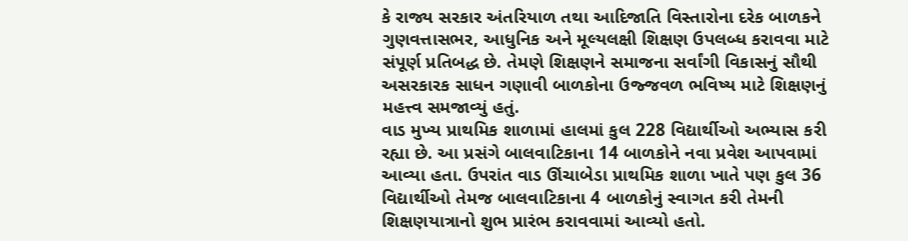કે રાજ્ય સરકાર અંતરિયાળ તથા આદિજાતિ વિસ્તારોના દરેક બાળકને ગુણવત્તાસભર, આધુનિક અને મૂલ્યલક્ષી શિક્ષણ ઉપલબ્ધ કરાવવા માટે સંપૂર્ણ પ્રતિબદ્ધ છે. તેમણે શિક્ષણને સમાજના સર્વાંગી વિકાસનું સૌથી અસરકારક સાધન ગણાવી બાળકોના ઉજ્જવળ ભવિષ્ય માટે શિક્ષણનું મહત્ત્વ સમજાવ્યું હતું.
વાડ મુખ્ય પ્રાથમિક શાળામાં હાલમાં કુલ 228 વિદ્યાર્થીઓ અભ્યાસ કરી રહ્યા છે. આ પ્રસંગે બાલવાટિકાના 14 બાળકોને નવા પ્રવેશ આપવામાં આવ્યા હતા. ઉપરાંત વાડ ઊંચાબેડા પ્રાથમિક શાળા ખાતે પણ કુલ 36 વિદ્યાર્થીઓ તેમજ બાલવાટિકાના 4 બાળકોનું સ્વાગત કરી તેમની શિક્ષણયાત્રાનો શુભ પ્રારંભ કરાવવામાં આવ્યો હતો.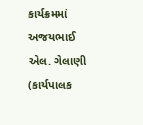કાર્યક્રમમાં અજયભાઈ એલ. ગેલાણી (કાર્યપાલક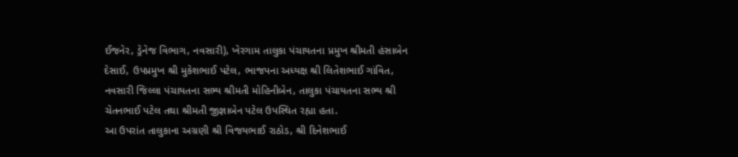ઈજનેર, ડ્રેનેજ વિભાગ, નવસારી), ખેરગામ તાલુકા પંચાયતના પ્રમુખ શ્રીમતી હંસાબેન દેસાઈ, ઉપપ્રમુખ શ્રી મુકેશભાઈ પટેલ, ભાજપના અધ્યક્ષ શ્રી લિતેશભાઈ ગાંવિત, નવસારી જિલ્લા પંચાયતના સભ્ય શ્રીમતી મોહિનીબેન, તાલુકા પંચાયતના સભ્ય શ્રી ચેતનભાઈ પટેલ તથા શ્રીમતી જીજ્ઞાબેન પટેલ ઉપસ્થિત રહ્યા હતા.
આ ઉપરાંત તાલુકાના અગ્રણી શ્રી વિજયભાઈ રાઠોડ, શ્રી દિનેશભાઈ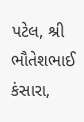પટેલ, શ્રી ભૌતેશભાઈ કંસારા,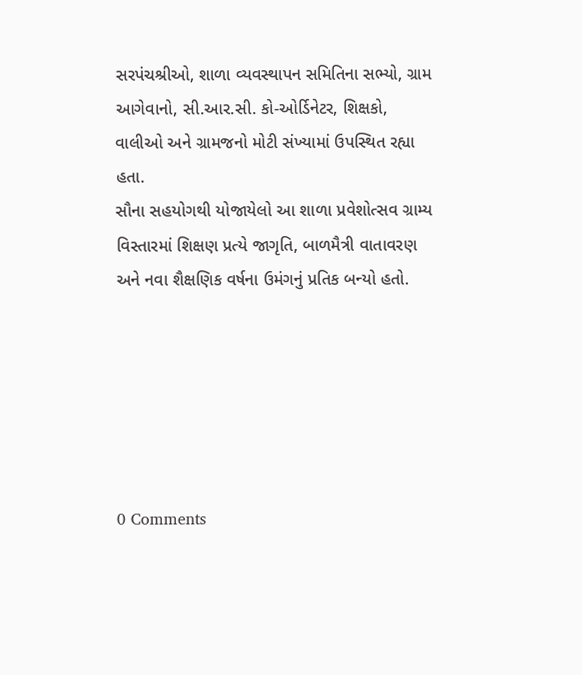સરપંચશ્રીઓ, શાળા વ્યવસ્થાપન સમિતિના સભ્યો, ગ્રામ આગેવાનો, સી.આર.સી. કો-ઓર્ડિનેટર, શિક્ષકો, વાલીઓ અને ગ્રામજનો મોટી સંખ્યામાં ઉપસ્થિત રહ્યા હતા.
સૌના સહયોગથી યોજાયેલો આ શાળા પ્રવેશોત્સવ ગ્રામ્ય વિસ્તારમાં શિક્ષણ પ્રત્યે જાગૃતિ, બાળમૈત્રી વાતાવરણ અને નવા શૈક્ષણિક વર્ષના ઉમંગનું પ્રતિક બન્યો હતો.






0 Comments